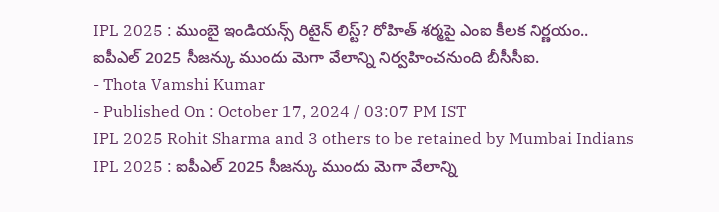IPL 2025 : ముంబై ఇండియన్స్ రిటైన్ లిస్ట్? రోహిత్ శర్మపై ఎంఐ కీలక నిర్ణయం..
ఐపీఎల్ 2025 సీజన్కు ముందు మెగా వేలాన్ని నిర్వహించనుంది బీసీసీఐ.
- Thota Vamshi Kumar
- Published On : October 17, 2024 / 03:07 PM IST
IPL 2025 Rohit Sharma and 3 others to be retained by Mumbai Indians
IPL 2025 : ఐపీఎల్ 2025 సీజన్కు ముందు మెగా వేలాన్ని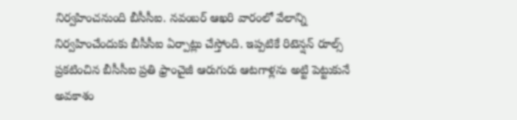నిర్వహించనుంది బీసీసీఐ. నవంబర్ ఆఖరి వారంలో వేలాన్ని నిర్వహించేందుకు బీసీసీఐ ఏర్పాట్లు చేస్తోంది. ఇప్పటికే రిటెన్షన్ రూల్స్ ప్రకటించిన బీసీసీఐ ప్రతి ఫ్రాంచైజీ ఆరుగురు ఆటగాళ్లను అట్టి పెట్టుకునే అవకాశం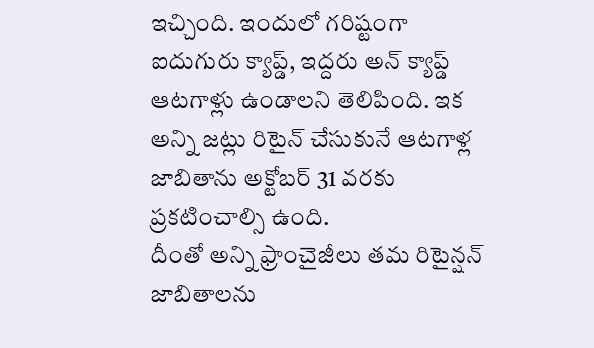ఇచ్చింది. ఇందులో గరిష్టంగా ఐదుగురు క్యాప్డ్, ఇద్దరు అన్ క్యాప్డ్ ఆటగాళ్లు ఉండాలని తెలిపింది. ఇక అన్ని జట్లు రిటైన్ చేసుకునే ఆటగాళ్ల జాబితాను అక్టోబర్ 31 వరకు ప్రకటించాల్సి ఉంది.
దీంతో అన్ని ఫ్రాంచైజీలు తమ రిటైన్షన్ జాబితాలను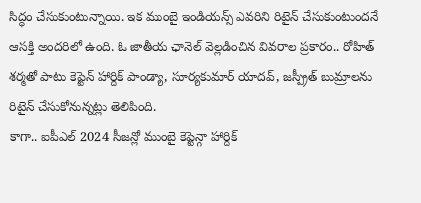సిద్ధం చేసుకుంటున్నాయి. ఇక ముంబై ఇండియన్స్ ఎవరిని రిటైన్ చేసుకుంటుందనే ఆసక్తి అందరిలో ఉంది. ఓ జాతీయ ఛానెల్ వెల్లడించిన వివరాల ప్రకారం.. రోహిత్ శర్మతో పాటు కెప్టెన్ హార్దిక్ పాండ్యా, సూర్యకుమార్ యాదవ్, జస్ప్రీత్ బుమ్రాలను రిటైన్ చేసుకోనున్నట్లు తెలిపింది.
కాగా.. ఐపీఎల్ 2024 సీజన్లో ముంబై కెప్టెన్గా హార్దిక్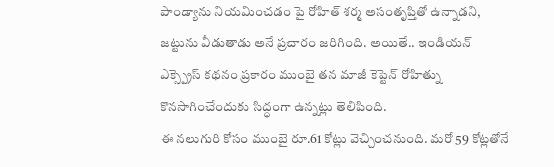పాండ్యాను నియమించడం పై రోహిత్ శర్మ అసంతృప్తితో ఉన్నాడని, జట్టును వీడుతాడు అనే ప్రచారం జరిగింది. అయితే.. ఇండియన్ ఎక్స్ప్రెస్ కథనం ప్రకారం ముంబై తన మాజీ కెప్టెన్ రోహిత్ను కొనసాగించేందుకు సిద్ధంగా ఉన్నట్లు తెలిపింది.
ఈ నలుగురి కోసం ముంబై రూ.61 కోట్లు వెచ్చించనుంది. మరో 59 కోట్లతోనే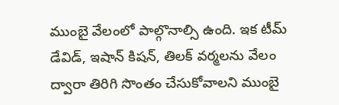ముంబై వేలంలో పాల్గొనాల్సి ఉంది. ఇక టీమ్ డేవిడ్, ఇషాన్ కిషన్, తిలక్ వర్మలను వేలం ద్వారా తిరిగి సొంతం చేసుకోవాలని ముంబై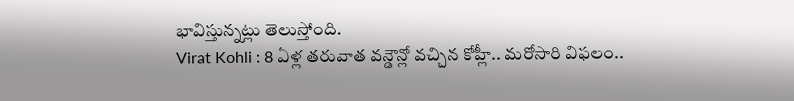భావిస్తున్నట్లు తెలుస్తోంది.
Virat Kohli : 8 ఏళ్ల తరువాత వన్డౌన్లో వచ్చిన కోహ్లీ.. మరోసారి విఫలం..